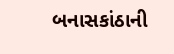બનાસકાંઠાની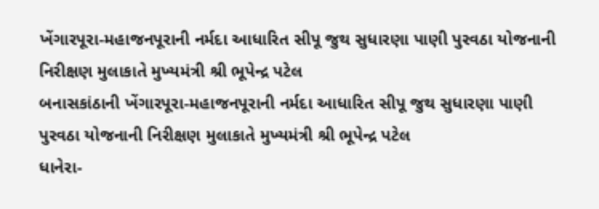ખેંગારપૂરા-મહાજનપૂરાની નર્મદા આધારિત સીપૂ જુથ સુધારણા પાણી પુરવઠા યોજનાની નિરીક્ષણ મુલાકાતે મુખ્યમંત્રી શ્રી ભૂપેન્દ્ર પટેલ
બનાસકાંઠાની ખેંગારપૂરા-મહાજનપૂરાની નર્મદા આધારિત સીપૂ જુથ સુધારણા પાણી પુરવઠા યોજનાની નિરીક્ષણ મુલાકાતે મુખ્યમંત્રી શ્રી ભૂપેન્દ્ર પટેલ
ધાનેરા-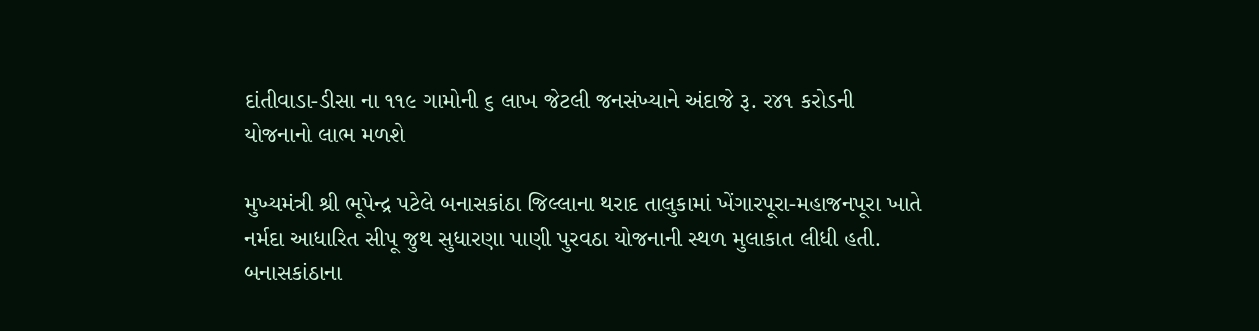દાંતીવાડા-ડીસા ના ૧૧૯ ગામોની ૬ લાખ જેટલી જનસંખ્યાને અંદાજે રૂ. ર૪૧ કરોડની યોજનાનો લાભ મળશે

મુખ્યમંત્રી શ્રી ભૂપેન્દ્ર પટેલે બનાસકાંઠા જિલ્લાના થરાદ તાલુકામાં ખેંગારપૂરા-મહાજનપૂરા ખાતે નર્મદા આધારિત સીપૂ જુથ સુધારણા પાણી પુરવઠા યોજનાની સ્થળ મુલાકાત લીધી હતી.
બનાસકાંઠાના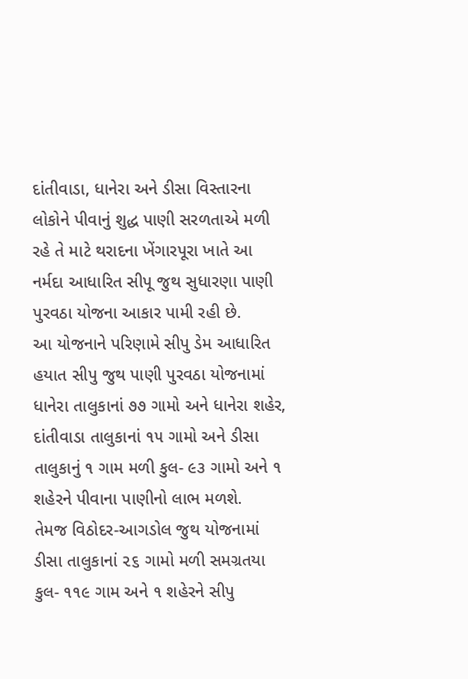દાંતીવાડા, ધાનેરા અને ડીસા વિસ્તારના લોકોને પીવાનું શુદ્ધ પાણી સરળતાએ મળી રહે તે માટે થરાદના ખેંગારપૂરા ખાતે આ નર્મદા આધારિત સીપૂ જુથ સુધારણા પાણી પુરવઠા યોજના આકાર પામી રહી છે.
આ યોજનાને પરિણામે સીપુ ડેમ આધારિત હયાત સીપુ જુથ પાણી પુરવઠા યોજનામાં ધાનેરા તાલુકાનાં ૭૭ ગામો અને ધાનેરા શહેર, દાંતીવાડા તાલુકાનાં ૧૫ ગામો અને ડીસા તાલુકાનું ૧ ગામ મળી કુલ- ૯૩ ગામો અને ૧ શહેરને પીવાના પાણીનો લાભ મળશે.
તેમજ વિઠોદર-આગડોલ જુથ યોજનામાં ડીસા તાલુકાનાં ૨૬ ગામો મળી સમગ્રતયા કુલ- ૧૧૯ ગામ અને ૧ શહેરને સીપુ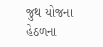જુથ યોજના હેઠળના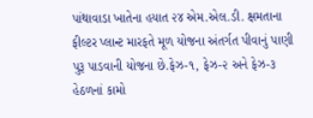પાંથાવાડા ખાતેના હયાત ૨૪ એમ.એલ.ડી. ક્ષમતાના ફીલ્ટર પ્લાન્ટ મારફતે મૂળ યોજના અંતર્ગત પીવાનું પાણી પુરૂ પાડવાની યોજના છે.ફેઝ-૧, ફેઝ-૨ અને ફેઝ-૩ હેઠળનાં કામો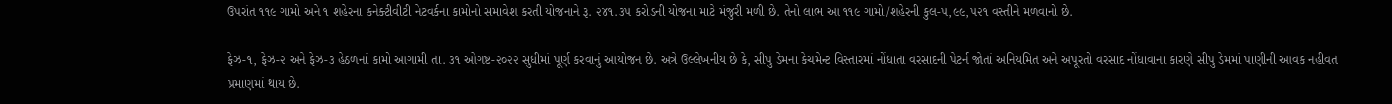ઉપરાંત ૧૧૯ ગામો અને ૧ શહેરના કનેક્ટીવીટી નેટવર્કના કામોનો સમાવેશ કરતી યોજનાને રૂ. ૨૪૧.૩૫ કરોડની યોજના માટે મંજુરી મળી છે. તેનો લાભ આ ૧૧૯ ગામો/શહેરની કુલ-૫,૯૯,૫૨૧ વસ્તીને મળવાનો છે.

ફેઝ-૧, ફેઝ-૨ અને ફેઝ-૩ હેઠળનાં કામો આગામી તા. ૩૧ ઓગષ્ટ-૨૦૨૨ સુધીમાં પૂર્ણ કરવાનું આયોજન છે. અત્રે ઉલ્લેખનીય છે કે, સીપુ ડેમના કેચમેન્ટ વિસ્તારમાં નોંધાતા વરસાદની પેટર્ન જોતાં અનિયમિત અને અપૂરતો વરસાદ નોંધાવાના કારણે સીપુ ડેમમાં પાણીની આવક નહીવત પ્રમાણમાં થાય છે.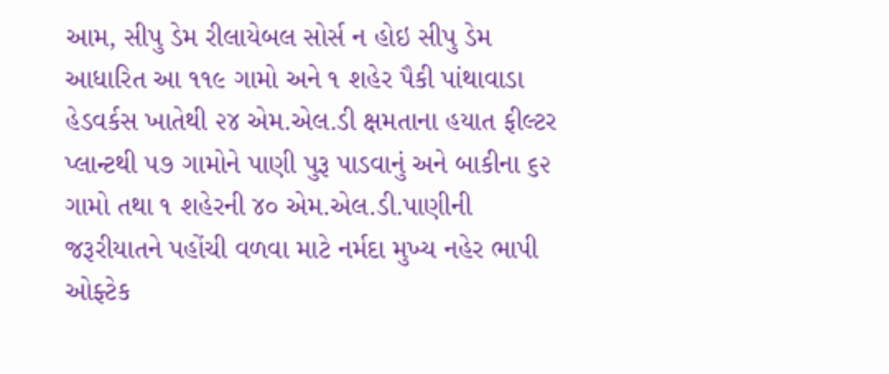આમ, સીપુ ડેમ રીલાયેબલ સોર્સ ન હોઇ સીપુ ડેમ આધારિત આ ૧૧૯ ગામો અને ૧ શહેર પૈકી પાંથાવાડા હેડવર્કસ ખાતેથી ૨૪ એમ.એલ.ડી ક્ષમતાના હયાત ફીલ્ટર પ્લાન્ટથી ૫૭ ગામોને પાણી પુરૂ પાડવાનું અને બાકીના ૬૨ ગામો તથા ૧ શહેરની ૪૦ એમ.એલ.ડી.પાણીની જરૂરીયાતને પહોંચી વળવા માટે નર્મદા મુખ્ય નહેર ભાપી ઓફ્ટેક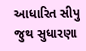આધારિત સીપુ જુથ સુધારણા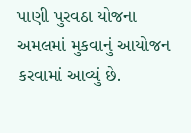પાણી પુરવઠા યોજના અમલમાં મુકવાનું આયોજન કરવામાં આવ્યું છે.